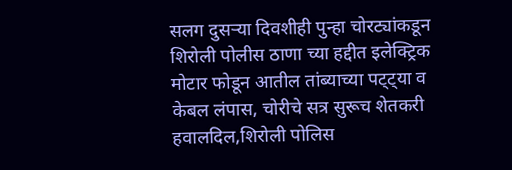सलग दुसऱ्या दिवशीही पुन्हा चोरट्यांकडून शिरोली पोलीस ठाणा च्या हद्दीत इलेक्ट्रिक मोटार फोडून आतील तांब्याच्या पट्ट्या व केबल लंपास, चोरीचे सत्र सुरूच शेतकरी हवालदिल,शिरोली पोलिस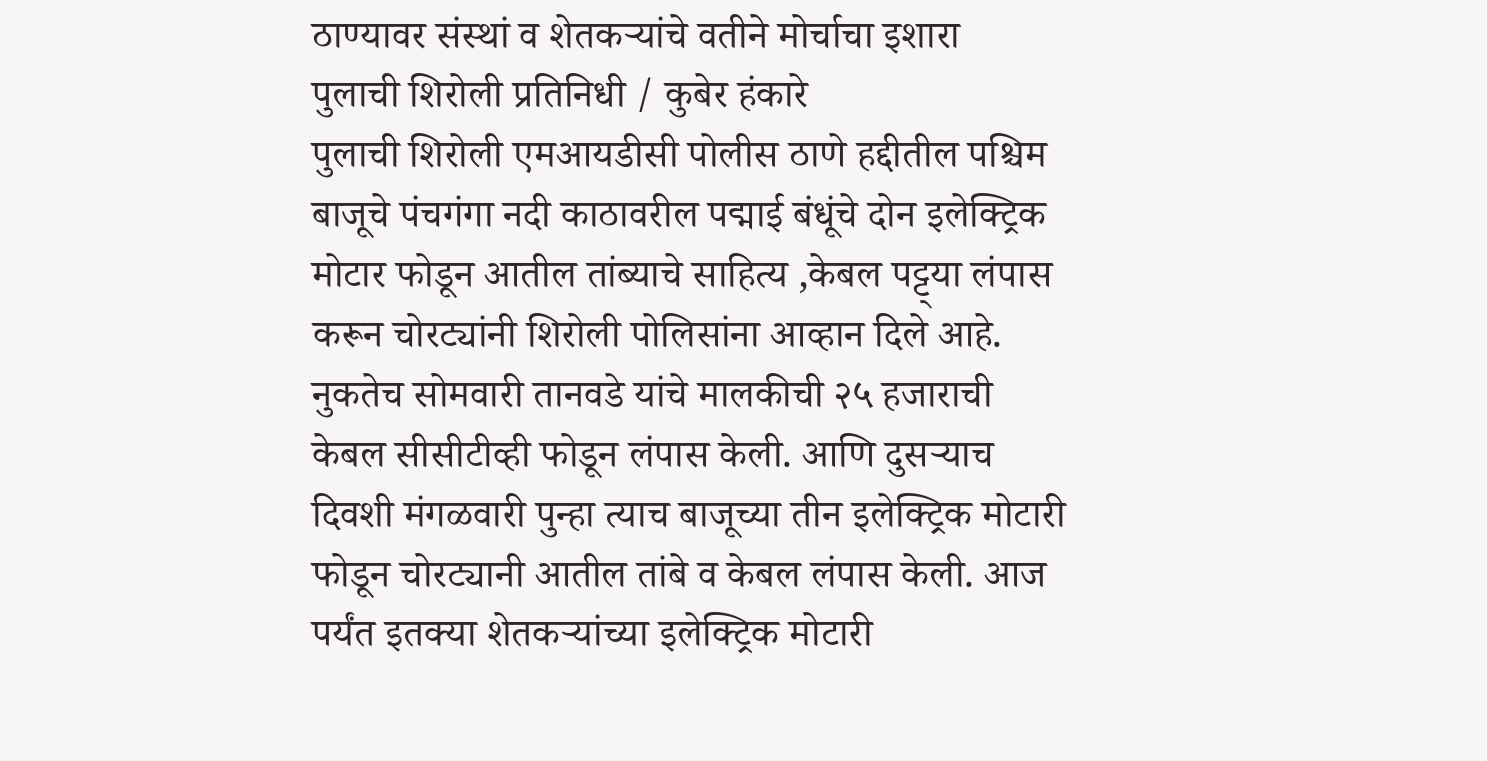ठाण्यावर संस्थां व शेतकऱ्यांचे वतीने मोर्चाचा इशारा
पुलाची शिरोली प्रतिनिधी / कुबेर हंकारे
पुलाची शिरोली एमआयडीसी पोलीस ठाणे हद्दीतील पश्चिम बाजूचे पंचगंगा नदी काठावरील पद्माई बंधूंचे दोन इलेक्ट्रिक मोटार फोडून आतील तांब्याचे साहित्य ,केबल पट्ट्या लंपास करून चोरट्यांनी शिरोली पोलिसांना आव्हान दिले आहे. नुकतेच सोमवारी तानवडे यांचे मालकीची २५ हजाराची केबल सीसीटीव्ही फोडून लंपास केली. आणि दुसऱ्याच दिवशी मंगळवारी पुन्हा त्याच बाजूच्या तीन इलेक्ट्रिक मोटारी फोडून चोरट्यानी आतील तांबे व केबल लंपास केली. आज पर्यंत इतक्या शेतकऱ्यांच्या इलेक्ट्रिक मोटारी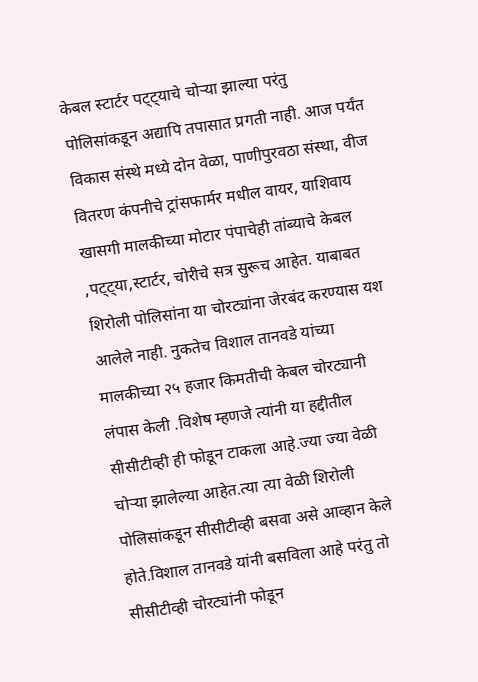केबल स्टार्टर पट्ट्याचे चोऱ्या झाल्या परंतु पोलिसांकडून अद्यापि तपासात प्रगती नाही. आज पर्यंत विकास संस्थे मध्ये दोन वेळा, पाणीपुरवठा संस्था, वीज वितरण कंपनीचे ट्रांसफार्मर मधील वायर, याशिवाय खासगी मालकीच्या मोटार पंपाचेही तांब्याचे केबल ,पट्ट्या,स्टार्टर, चोरीचे सत्र सुरूच आहेत. याबाबत शिरोली पोलिसांना या चोरट्यांना जेरबंद करण्यास यश आलेले नाही. नुकतेच विशाल तानवडे यांच्या मालकीच्या २५ हजार किमतीची केबल चोरट्यानी लंपास केली .विशेष म्हणजे त्यांनी या हद्दीतील सीसीटीव्ही ही फोडून टाकला आहे.ज्या ज्या वेळी चोऱ्या झालेल्या आहेत.त्या त्या वेळी शिरोली पोलिसांकडून सीसीटीव्ही बसवा असे आव्हान केले होते.विशाल तानवडे यांनी बसविला आहे परंतु तो सीसीटीव्ही चोरट्यांनी फोडून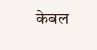केबल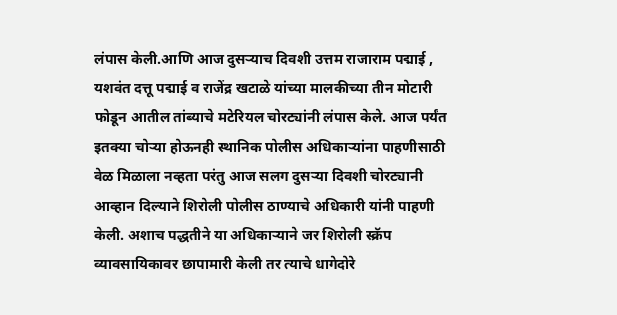लंपास केली.आणि आज दुसऱ्याच दिवशी उत्तम राजाराम पद्माई , यशवंत दत्तू पद्माई व राजेंद्र खटाळे यांच्या मालकीच्या तीन मोटारी फोडून आतील तांब्याचे मटेरियल चोरट्यांनी लंपास केले. आज पर्यंत इतक्या चोऱ्या होऊनही स्थानिक पोलीस अधिकाऱ्यांना पाहणीसाठी वेळ मिळाला नव्हता परंतु आज सलग दुसऱ्या दिवशी चोरट्यानी आव्हान दिल्याने शिरोली पोलीस ठाण्याचे अधिकारी यांनी पाहणी केली. अशाच पद्धतीने या अधिकाऱ्याने जर शिरोली स्क्रॅप व्यावसायिकावर छापामारी केली तर त्याचे धागेदोरे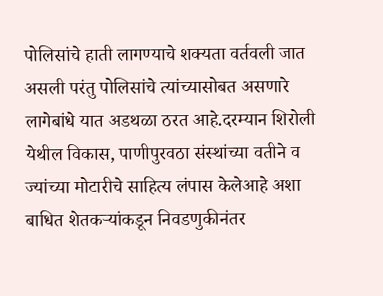पोलिसांचे हाती लागण्याचे शक्यता वर्तवली जात असली परंतु पोलिसांचे त्यांच्यासोबत असणारे लागेबांधे यात अडथळा ठरत आहे.दरम्यान शिरोली येथील विकास, पाणीपुरवठा संस्थांच्या वतीने व ज्यांच्या मोटारीचे साहित्य लंपास केलेआहे अशा बाधित शेतकऱ्यांकडून निवडणुकीनंतर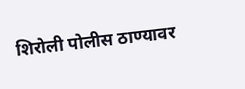शिरोली पोलीस ठाण्यावर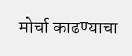मोर्चा काढण्याचा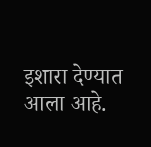इशारा देण्यात आला आहे.